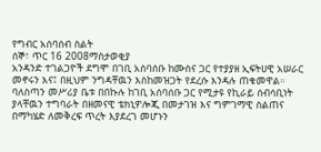የግብር አሰባሰብ ስልት
ሰኞ፣ ጥር 16 2008ማስታወቂያ
አንዳንድ ተገልጋዮች ደግሞ በገቢ አሰባሰቡ ከሙስና ጋር የተያያዘ ኢፍትሀዊ አሠራር መኖሩን እና፤ በዚህም ንግዳቸዉን እስከመዝጋት የደረሱ እንዳሉ ጠቁመዋል። ባለስጣን መሥሪያ ቤቱ በበኩሉ ከገቢ አሰባሰቡ ጋር የሚታዩ የኪራይ ሰብሳቢነት ያላቸዉን ተግባራት በዘመናዊ ቴክኒዎሎጂ በመታገዝ እና ግምገማዊ ስልጠና በማካሄድ ለመቅረፍ ጥረት እያደረገ መሆኑን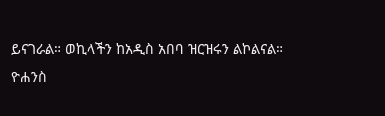ይናገራል። ወኪላችን ከአዲስ አበባ ዝርዝሩን ልኮልናል።
ዮሐንስ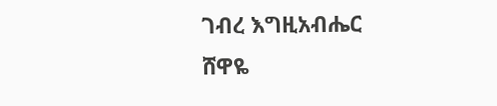ገብረ እግዚአብሔር
ሸዋዬ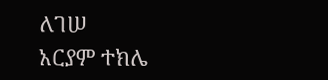ለገሠ
አርያም ተክሌ